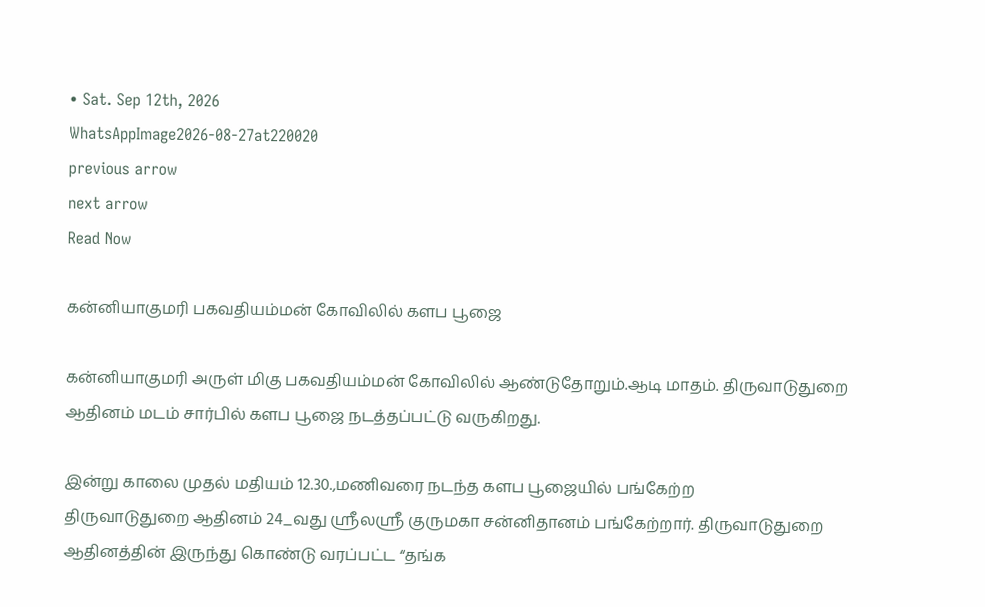• Sat. Sep 12th, 2026
WhatsAppImage2026-08-27at220020
previous arrow
next arrow
Read Now

கன்னியாகுமரி பகவதியம்மன் கோவிலில் களப பூஜை

கன்னியாகுமரி அருள் மிகு பகவதியம்மன் கோவிலில் ஆண்டுதோறும்.ஆடி மாதம். திருவாடுதுறை ஆதினம் மடம் சார்பில் களப பூஜை நடத்தப்பட்டு வருகிறது.

இன்று காலை முதல் மதியம் 12.30.,மணிவரை நடந்த களப பூஜையில் பங்கேற்ற
திருவாடுதுறை ஆதினம் 24_வது ஸ்ரீலஸ்ரீ குருமகா சன்னிதானம் பங்கேற்றார். திருவாடுதுறை ஆதினத்தின் இருந்து கொண்டு வரப்பட்ட “தங்க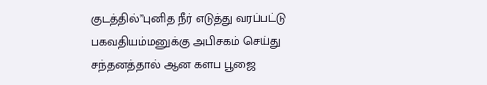குடத்தில்”புனித நீர் எடுத்து வரப்பட்டு பகவதியம்மனுக்கு அபிசகம் செய்து சந்தனத்தால் ஆன களப பூஜை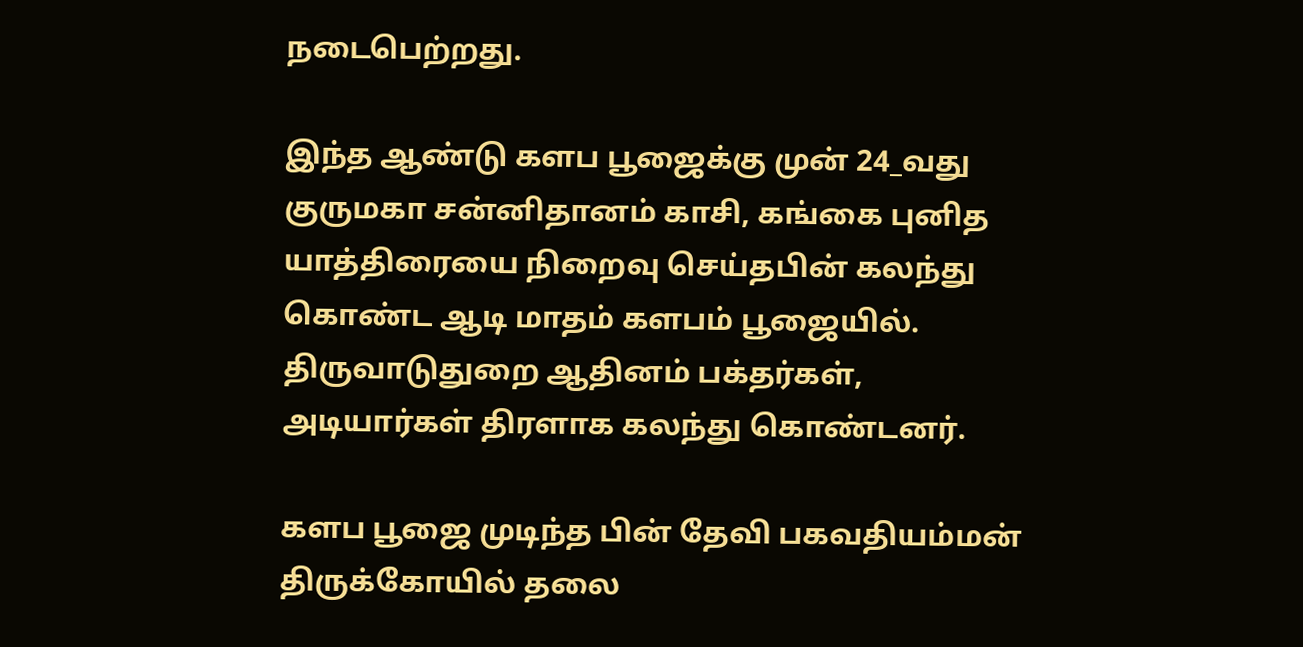நடைபெற்றது.

இந்த ஆண்டு களப பூஜைக்கு முன் 24_வது குருமகா சன்னிதானம் காசி, கங்கை புனித யாத்திரையை நிறைவு செய்தபின் கலந்து கொண்ட ஆடி மாதம் களபம் பூஜையில். திருவாடுதுறை ஆதினம் பக்தர்கள், அடியார்கள் திரளாக கலந்து கொண்டனர்.

களப பூஜை முடிந்த பின் தேவி பகவதியம்மன் திருக்கோயில் தலை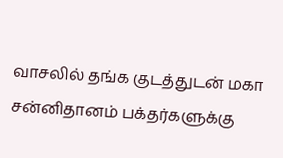வாசலில் தங்க குடத்துடன் மகா சன்னிதானம் பக்தர்களுக்கு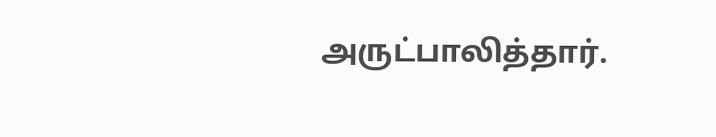அருட்பாலித்தார்.